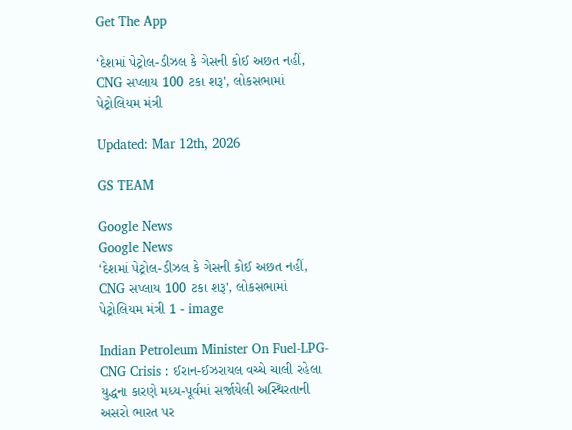Get The App

‘દેશમાં પેટ્રોલ-ડીઝલ કે ગેસની કોઈ અછત નહીં, CNG સપ્લાય 100 ટકા શરૂ', લોકસભામાં પેટ્રોલિયમ મંત્રી

Updated: Mar 12th, 2026

GS TEAM

Google News
Google News
‘દેશમાં પેટ્રોલ-ડીઝલ કે ગેસની કોઈ અછત નહીં, CNG સપ્લાય 100 ટકા શરૂ', લોકસભામાં પેટ્રોલિયમ મંત્રી 1 - image

Indian Petroleum Minister On Fuel-LPG-CNG Crisis : ઈરાન-ઈઝરાયલ વચ્ચે ચાલી રહેલા યુદ્ધના કારણે મધ્ય-પૂર્વમાં સર્જાયેલી અસ્થિરતાની અસરો ભારત પર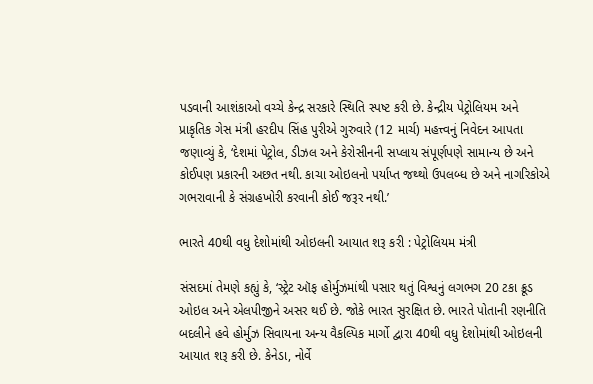પડવાની આશંકાઓ વચ્ચે કેન્દ્ર સરકારે સ્થિતિ સ્પષ્ટ કરી છે. કેન્દ્રીય પેટ્રોલિયમ અને પ્રાકૃતિક ગેસ મંત્રી હરદીપ સિંહ પુરીએ ગુરુવારે (12 માર્ચ) મહત્ત્વનું નિવેદન આપતા જણાવ્યું કે, ‘દેશમાં પેટ્રોલ, ડીઝલ અને કેરોસીનની સપ્લાય સંપૂર્ણપણે સામાન્ય છે અને કોઈપણ પ્રકારની અછત નથી. કાચા ઓઇલનો પર્યાપ્ત જથ્થો ઉપલબ્ધ છે અને નાગરિકોએ ગભરાવાની કે સંગ્રહખોરી કરવાની કોઈ જરૂર નથી.’

ભારતે 40થી વધુ દેશોમાંથી ઓઇલની આયાત શરૂ કરી : પેટ્રોલિયમ મંત્રી

સંસદમાં તેમણે કહ્યું કે, ‘સ્ટ્રેટ ઑફ હોર્મુઝમાંથી પસાર થતું વિશ્વનું લગભગ 20 ટકા ક્રૂડ ઓઇલ અને એલપીજીને અસર થઈ છે. જોકે ભારત સુરક્ષિત છે. ભારતે પોતાની રણનીતિ બદલીને હવે હોર્મુઝ સિવાયના અન્ય વૈકલ્પિક માર્ગો દ્વારા 40થી વધુ દેશોમાંથી ઓઇલની આયાત શરૂ કરી છે. કેનેડા, નોર્વે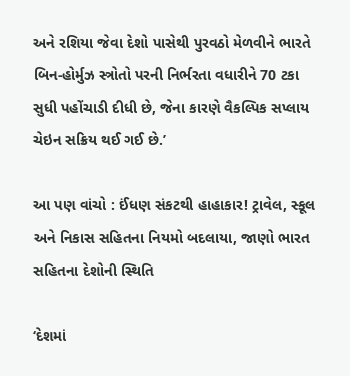અને રશિયા જેવા દેશો પાસેથી પુરવઠો મેળવીને ભારતે બિન-હોર્મુઝ સ્ત્રોતો પરની નિર્ભરતા વધારીને 70 ટકા સુધી પહોંચાડી દીધી છે, જેના કારણે વૈકલ્પિક સપ્લાય ચેઇન સક્રિય થઈ ગઈ છે.’

આ પણ વાંચો : ઈંધણ સંકટથી હાહાકાર! ટ્રાવેલ, સ્કૂલ અને નિકાસ સહિતના નિયમો બદલાયા, જાણો ભારત સહિતના દેશોની સ્થિતિ

‘દેશમાં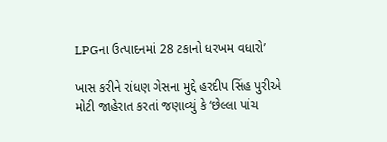LPGના ઉત્પાદનમાં 28 ટકાનો ધરખમ વધારો’

ખાસ કરીને રાંધણ ગેસના મુદ્દે હરદીપ સિંહ પુરીએ મોટી જાહેરાત કરતાં જણાવ્યું કે ‘છેલ્લા પાંચ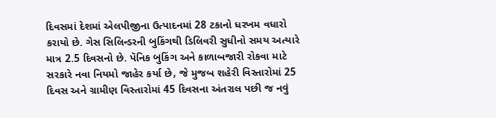દિવસમાં દેશમાં એલપીજીના ઉત્પાદનમાં 28 ટકાનો ધરખમ વધારો કરાયો છે. ગેસ સિલિન્ડરની બુકિંગથી ડિલિવરી સુધીનો સમય અત્યારે માત્ર 2.5 દિવસનો છે. પૅનિક બુકિંગ અને કાળાબજારી રોકવા માટે સરકારે નવા નિયમો જાહેર કર્યા છે, જે મુજબ શહેરી વિસ્તારોમાં 25 દિવસ અને ગ્રામીણ વિસ્તારોમાં 45 દિવસના અંતરાલ પછી જ નવું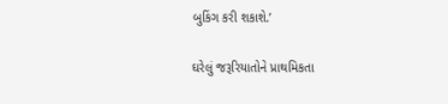બુકિંગ કરી શકાશે.’

ઘરેલું જરૂરિયાતોને પ્રાથમિકતા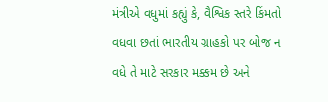મંત્રીએ વધુમાં કહ્યું કે, વૈશ્વિક સ્તરે કિંમતો વધવા છતાં ભારતીય ગ્રાહકો પર બોજ ન વધે તે માટે સરકાર મક્કમ છે અને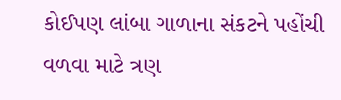કોઈપણ લાંબા ગાળાના સંકટને પહોંચી વળવા માટે ત્રણ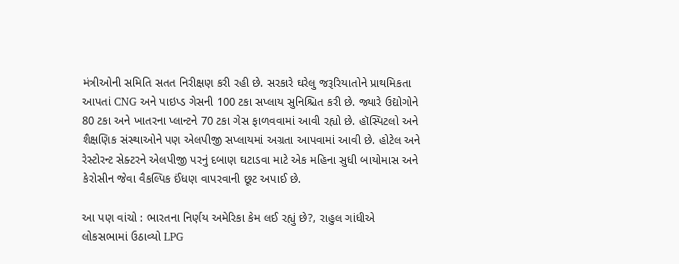મંત્રીઓની સમિતિ સતત નિરીક્ષણ કરી રહી છે. સરકારે ઘરેલુ જરૂરિયાતોને પ્રાથમિકતા આપતાં CNG અને પાઇપ્ડ ગેસની 100 ટકા સપ્લાય સુનિશ્ચિત કરી છે. જ્યારે ઉદ્યોગોને 80 ટકા અને ખાતરના પ્લાન્ટને 70 ટકા ગેસ ફાળવવામાં આવી રહ્યો છે. હૉસ્પિટલો અને શૈક્ષણિક સંસ્થાઓને પણ એલપીજી સપ્લાયમાં અગ્રતા આપવામાં આવી છે. હોટેલ અને રેસ્ટોરન્ટ સેક્ટરને એલપીજી પરનું દબાણ ઘટાડવા માટે એક મહિના સુધી બાયોમાસ અને કેરોસીન જેવા વૈકલ્પિક ઈંધણ વાપરવાની છૂટ અપાઈ છે.

આ પણ વાંચો : ભારતના નિર્ણય અમેરિકા કેમ લઈ રહ્યું છે?, રાહુલ ગાંધીએ લોકસભામાં ઉઠાવ્યો LPG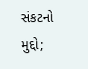સંકટનો મુદ્દો;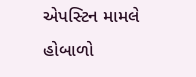એપસ્ટિન મામલે હોબાળો